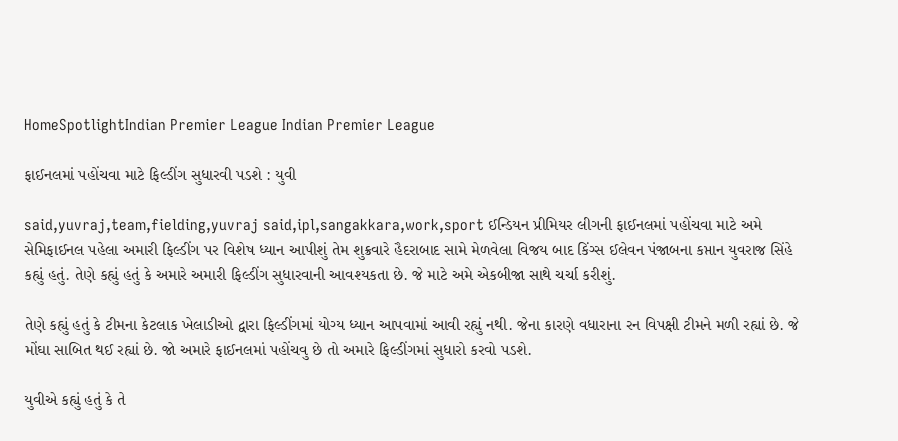HomeSpotlightIndian Premier League Indian Premier League

ફાઈનલમાં પહોંચવા માટે ફિલ્ડીંગ સુધારવી પડશે : યુવી

said,yuvraj,team,fielding,yuvraj said,ipl,sangakkara,work,sport ઈન્ડિયન પ્રીમિયર લીગની ફાઈનલમાં પહોંચવા માટે અમે સેમિફાઈનલ પહેલા અમારી ફિલ્ડીંગ પર વિશેષ ધ્યાન આપીશું તેમ શુક્રવારે હૈદરાબાદ સામે મેળવેલા વિજય બાદ કિંગ્સ ઈલેવન પંજાબના કપ્તાન યુવરાજ સિંહે કહ્યું હતું. તેણે કહ્યું હતું કે અમારે અમારી ફિલ્ડીંગ સુધારવાની આવશ્યકતા છે. જે માટે અમે એકબીજા સાથે ચર્ચા કરીશું.

તેણે કહ્યું હતું કે ટીમના કેટલાક ખેલાડીઓ દ્વારા ફિલ્ડીંગમાં યોગ્ય ધ્યાન આપવામાં આવી રહ્યું નથી. જેના કારણે વધારાના રન વિપક્ષી ટીમને મળી રહ્યાં છે. જે મોંઘા સાબિત થઈ રહ્યાં છે. જો અમારે ફાઈનલમાં પહોંચવુ છે તો અમારે ફિલ્ડીંગમાં સુધારો કરવો પડશે.

યુવીએ કહ્યું હતું કે તે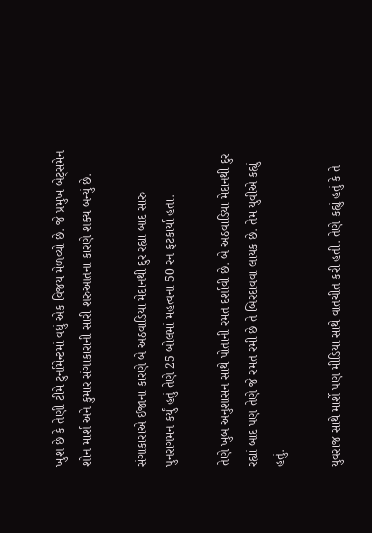ખુશ છે કે તેણી ટીમે ટુર્નામેન્ટમાં વધું એક વિજય મેળવ્યો છે. જે પ્રમુખ બેટ્સમેન શોન માર્શ અને કુમાર સંગાકારાની સારી શરુઆતના કારણે શક્ય બન્યું છે.

સંગાકારાએ ઈજાના કારણે બે અઠવાડિયા મેદાનથી દુર રહ્યા બાદ સારુ પુનરાગમન કર્યું હતું તેણે 25 બોલમાં મહત્વના 50 રન ફટકાર્યા હતા.

તેણે ખુબ અનુશાસન સાથે પોતાની રમત દર્શાવી છે. બે અઠવાડિયા મેદાનથી દુર રહ્યાં બાદ પણ તેણે જે રમત રમી છે તે બિરદાવવા લાયક છે. તેમ યુવીએ કહ્યું હતું.

યુવરાજ સાથે માર્શે પણ મીડિયા સાથે વાતચીત કરી હતી. તેણે કહ્યું હતું કે તે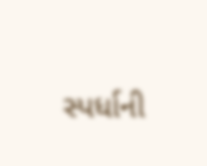સ્પર્ધાની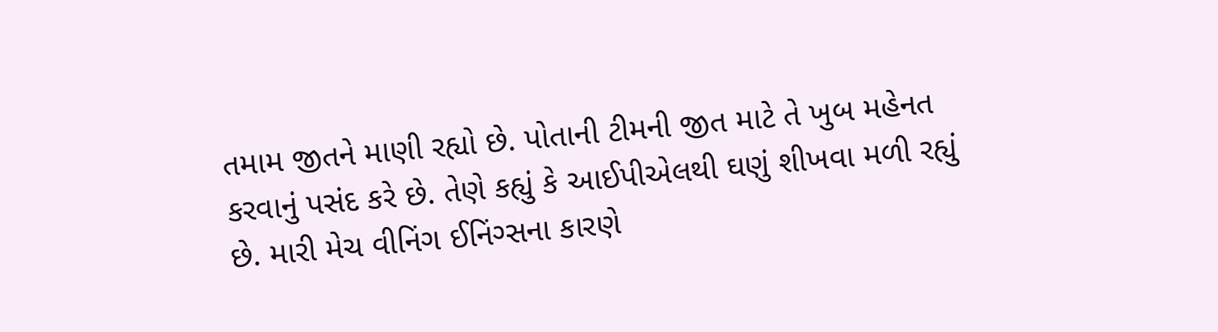તમામ જીતને માણી રહ્યો છે. પોતાની ટીમની જીત માટે તે ખુબ મહેનત કરવાનું પસંદ કરે છે. તેણે કહ્યું કે આઈપીએલથી ઘણું શીખવા મળી રહ્યું છે. મારી મેચ વીનિંગ ઈનિંગ્સના કારણે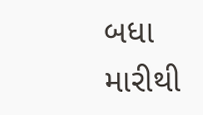બધા મારીથી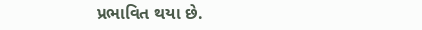પ્રભાવિત થયા છે.